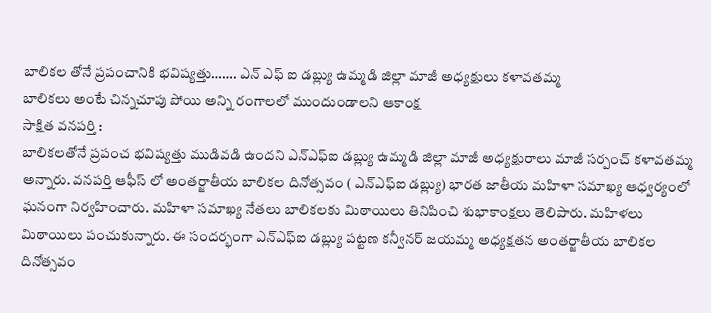బాలికల తోనే ప్రపంచానికి భవిష్యత్తు……. ఎన్ ఎఫ్ ఐ డబ్ల్యు ఉమ్మడి జిల్లా మాజీ అధ్యక్షులు కళావతమ్మ
బాలికలు అంటే చిన్నచూపు పోయి అన్ని రంగాలలో ముందుండాలని ఆకాంక్ష
సాక్షిత వనపర్తి :
బాలికలతోనే ప్రపంచ భవిష్యత్తు ముడివడి ఉందని ఎన్ఎఫ్ఐ డబ్ల్యు ఉమ్మడి జిల్లా మాజీ అధ్యక్షురాలు మాజీ సర్పంచ్ కళావతమ్మ అన్నారు. వనపర్తి ఆఫీస్ లో అంతర్జాతీయ బాలికల దినోత్సవం ( ఎన్ఎఫ్ఐ డబ్ల్యు) భారత జాతీయ మహిళా సమాఖ్య ఆధ్వర్యంలో ఘనంగా నిర్వహించారు. మహిళా సమాఖ్య నేతలు బాలికలకు మిఠాయిలు తినిపించి శుభాకాంక్షలు తెలిపారు. మహిళలు మిఠాయిలు పంచుకున్నారు. ఈ సందర్భంగా ఎన్ఎఫ్ఐ డబ్ల్యు పట్టణ కన్వీనర్ జయమ్మ అధ్యక్షతన అంతర్జాతీయ బాలికల దినోత్సవం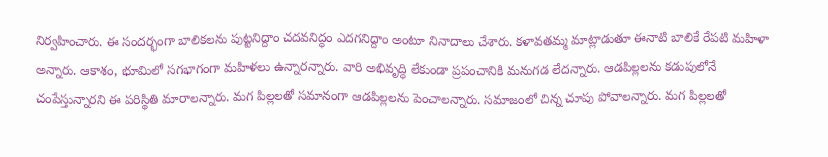నిర్వహించారు. ఈ సందర్భంగా బాలికలను పుట్టనిద్దాం చదవనిద్ధం ఎదగనిద్దాం అంటూ నినాదాలు చేశారు. కళావతమ్మ మాట్లాడుతూ ఈనాటి బాలికే రేపటి మహిళా అన్నారు. ఆకాశం, భూమిలో సగభాగంగా మహిళలు ఉన్నారన్నారు. వారి అభివృద్ధి లేకుండా ప్రపంచానికి మనుగడ లేదన్నారు. ఆడపిల్లలను కడుపులోనే చంపేస్తున్నారని ఈ పరిస్థితి మారాలన్నారు. మగ పిల్లలతో సమానంగా ఆడపిల్లలను పెంచాలన్నారు. సమాజంలో చిన్న చూపు పోవాలన్నారు. మగ పిల్లలతో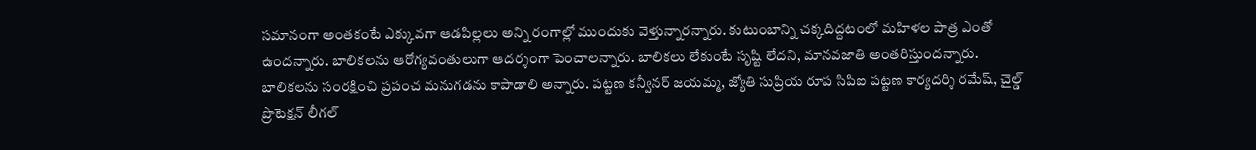సమానంగా అంతకంటే ఎక్కువగా ఆడపిల్లలు అన్ని రంగాల్లో ముందుకు వెళ్తున్నారన్నారు. కుటుంబాన్ని చక్కదిద్దటంలో మహిళల పాత్ర ఎంతో ఉందన్నారు. బాలికలను ఆరోగ్యవంతులుగా ఆదర్శంగా పెంచాలన్నారు. బాలికలు లేకుంటే సృష్టి లేదని, మానవజాతి అంతరిస్తుందన్నారు. బాలికలను సంరక్షించి ప్రపంచ మనుగడను కాపాడాలి అన్నారు. పట్టణ కన్వీనర్ జయమ్మ, జ్యోతి సుప్రియ రూప సిపిఐ పట్టణ కార్యదర్శి రమేష్, చైల్డ్ ప్రొటెక్షన్ లీగల్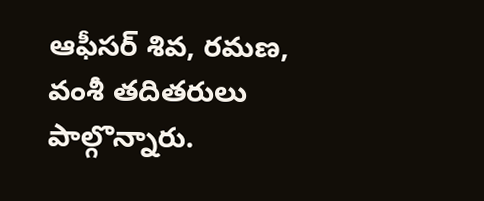ఆఫీసర్ శివ, రమణ, వంశీ తదితరులు పాల్గొన్నారు.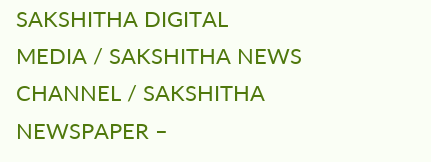SAKSHITHA DIGITAL MEDIA / SAKSHITHA NEWS CHANNEL / SAKSHITHA NEWSPAPER –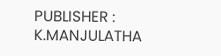PUBLISHER : K.MANJULATHA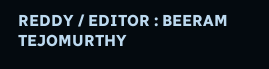REDDY / EDITOR : BEERAM TEJOMURTHY